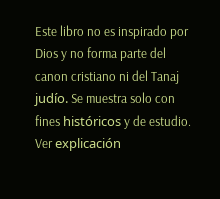Este libro no es inspirado por Dios y no forma parte del canon cristiano ni del Tanaj judío. Se muestra solo con fines históricos y de estudio. Ver explicación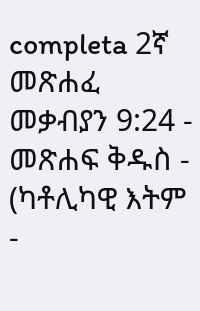completa 2ኛ መጽሐፈ መቃብያን 9:24 - መጽሐፍ ቅዱስ - (ካቶሊካዊ እትም -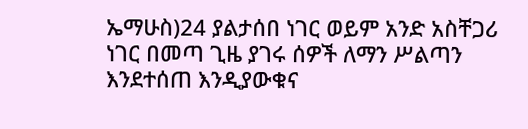ኤማሁስ)24 ያልታሰበ ነገር ወይም አንድ አስቸጋሪ ነገር በመጣ ጊዜ ያገሩ ሰዎች ለማን ሥልጣን እንደተሰጠ እንዲያውቁና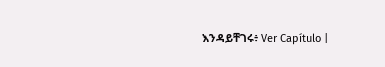እንዳይቸገሩ፥ Ver Capítulo |